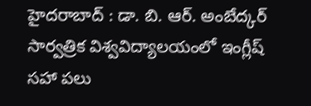హైదరాబాద్ : డా. బి. ఆర్. అంబేద్కర్ సార్వత్రిక విశ్వవిద్యాలయంలో ఇంగ్లీష్ సహా పలు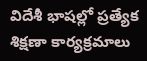విదేశీ భాషల్లో ప్రత్యేక శిక్షణా కార్యక్రమాలు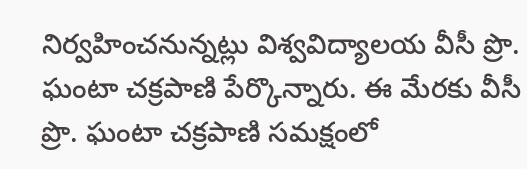నిర్వహించనున్నట్లు విశ్వవిద్యాలయ వీసీ ప్రొ. ఘంటా చక్రపాణి పేర్కొన్నారు. ఈ మేరకు వీసీ ప్రొ. ఘంటా చక్రపాణి సమక్షంలో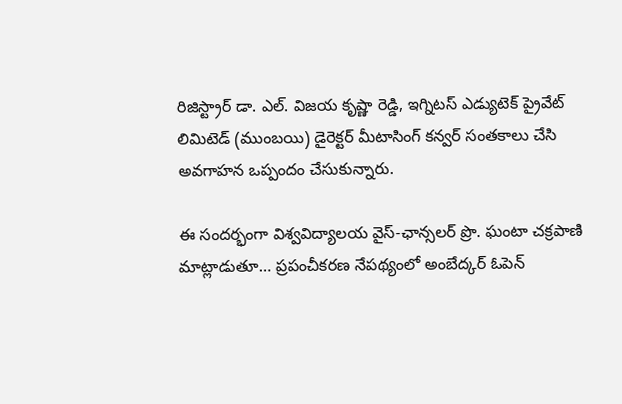రిజిస్ట్రార్ డా. ఎల్. విజయ కృష్ణా రెడ్డి, ఇగ్నిటస్ ఎడ్యుటెక్ ప్రైవేట్ లిమిటెడ్ (ముంబయి) డైరెక్టర్ మీటాసింగ్ కన్వర్ సంతకాలు చేసి అవగాహన ఒప్పందం చేసుకున్నారు.

ఈ సందర్భంగా విశ్వవిద్యాలయ వైస్-ఛాన్సలర్ ప్రొ. ఘంటా చక్రపాణి మాట్లాడుతూ… ప్రపంచీకరణ నేపథ్యంలో అంబేద్కర్ ఓపెన్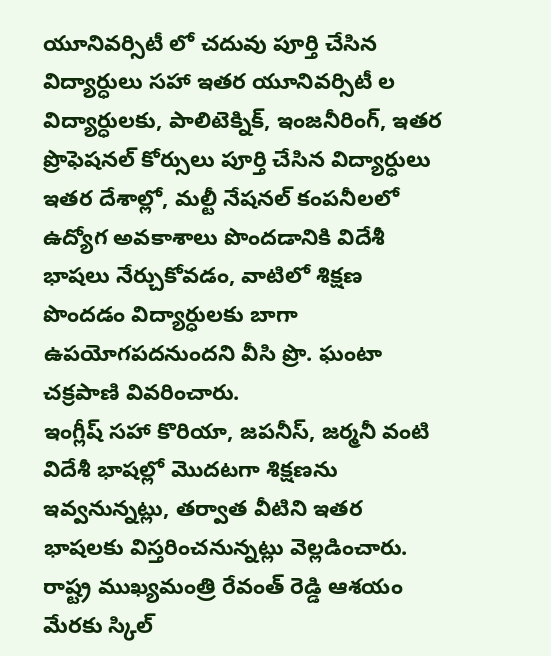యూనివర్సిటీ లో చదువు పూర్తి చేసిన విద్యార్ధులు సహా ఇతర యూనివర్సిటీ ల విద్యార్ధులకు, పాలిటెక్నిక్, ఇంజనీరింగ్, ఇతర ప్రొఫెషనల్ కోర్సులు పూర్తి చేసిన విద్యార్ధులు ఇతర దేశాల్లో, మల్టీ నేషనల్ కంపనీలలో ఉద్యోగ అవకాశాలు పొందడానికి విదేశీ భాషలు నేర్చుకోవడం, వాటిలో శిక్షణ పొందడం విద్యార్ధులకు బాగా ఉపయోగపదనుందని వీసి ప్రొ. ఘంటా చక్రపాణి వివరించారు.
ఇంగ్లీష్ సహా కొరియా, జపనీస్, జర్మనీ వంటి విదేశీ భాషల్లో మొదటగా శిక్షణను ఇవ్వనున్నట్లు, తర్వాత వీటిని ఇతర భాషలకు విస్తరించనున్నట్లు వెల్లడించారు. రాష్ట్ర ముఖ్యమంత్రి రేవంత్ రెడ్డి ఆశయం మేరకు స్కిల్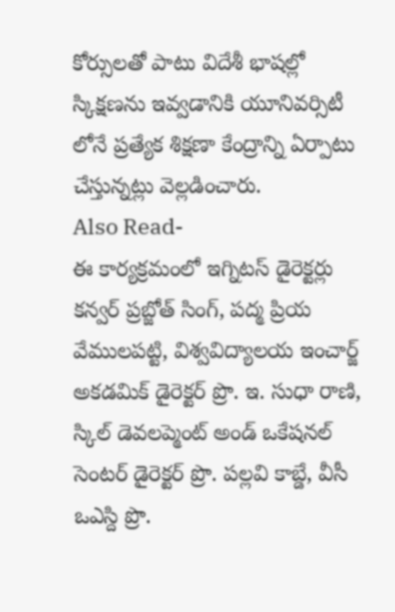కోర్సులతో పాటు విదేశీ భాషల్లో స్కిక్షణను ఇవ్వడానికి యూనివర్సిటీ లోనే ప్రత్యేక శిక్షణా కేంద్రాన్ని ఏర్పాటు చేస్తున్నట్లు వెల్లడించారు.
Also Read-
ఈ కార్యక్రమంలో ఇగ్నిటస్ డైరెక్టర్లు కన్వర్ ప్రబ్జోత్ సింగ్, పద్మ ప్రియ వేములపట్టి, విశ్వవిద్యాలయ ఇంచార్జ్ అకడమిక్ డైరెక్టర్ ప్రొ. ఇ. సుధా రాణి, స్కిల్ డెవలప్మెంట్ అండ్ ఒకేషనల్ సెంటర్ డైరెక్టర్ ప్రొ. పల్లవి కాబ్డే, వీసీ ఒఎస్ది ప్రొ.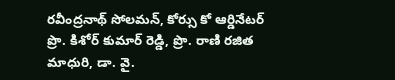రవీంద్రనాథ్ సోలమన్, కోర్సు కో ఆర్డినేటర్ ప్రొ. కిశోర్ కుమార్ రెడ్డి, ప్రొ. రాణి రజిత మాధురి, డా. వై.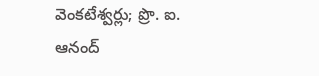వెంకటేశ్వర్లు; ప్రొ. ఐ. ఆనంద్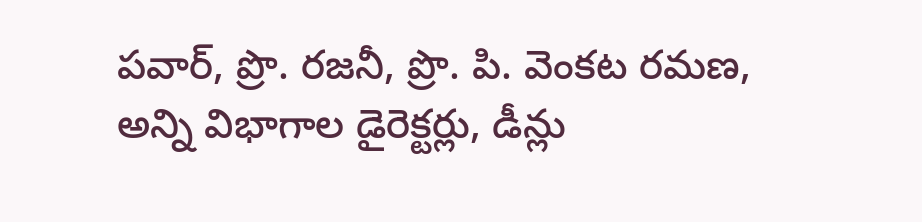పవార్, ప్రొ. రజనీ, ప్రొ. పి. వెంకట రమణ, అన్ని విభాగాల డైరెక్టర్లు, డీన్లు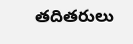తదితరులు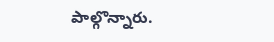పాల్గొన్నారు.